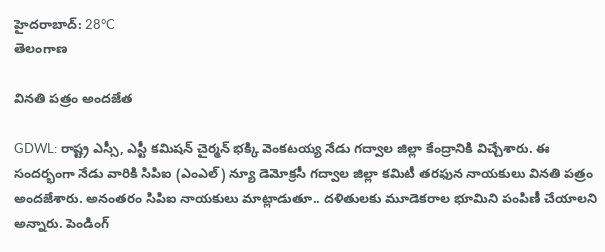హైదరాబాద్: 28°C
తెలంగాణ

వినతి పత్రం అందజేత

GDWL: రాష్ట్ర ఎస్సీ, ఎస్టీ కమిషన్ చైర్మన్ భక్కి వెంకటయ్య నేడు గద్వాల జిల్లా కేంద్రానికి విచ్చేశారు. ఈ సందర్భంగా నేడు వారికి సిపిఐ (ఎంఎల్) న్యూ డెమోక్రసీ గద్వాల జిల్లా కమిటీ తరఫున నాయకులు వినతి పత్రం అందజేశారు. అనంతరం సిపిఐ నాయకులు మాట్లాడుతూ.. దళితులకు మూడెకరాల భూమిని పంపిణీ చేయాలని అన్నారు. పెండింగ్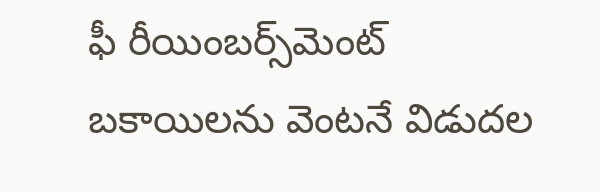ఫీ రీయింబర్స్‌మెంట్ బకాయిలను వెంటనే విడుదల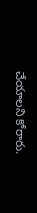చేయాలని కోరారు.